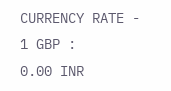CURRENCY RATE -
1 GBP :
0.00 INR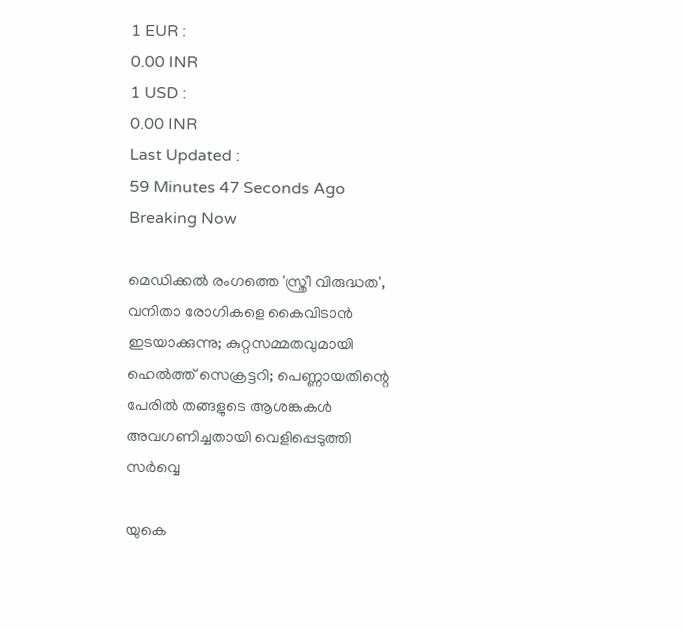1 EUR :
0.00 INR
1 USD :
0.00 INR
Last Updated :
59 Minutes 47 Seconds Ago
Breaking Now

മെഡിക്കല്‍ രംഗത്തെ 'സ്ത്രീ വിരുദ്ധത', വനിതാ രോഗികളെ കൈവിടാന്‍ ഇടയാക്കുന്നു; കുറ്റസമ്മതവുമായി ഹെല്‍ത്ത് സെക്രട്ടറി; പെണ്ണായതിന്റെ പേരില്‍ തങ്ങളുടെ ആശങ്കകള്‍ അവഗണിച്ചതായി വെളിപ്പെടുത്തി സര്‍വ്വെ

യുകെ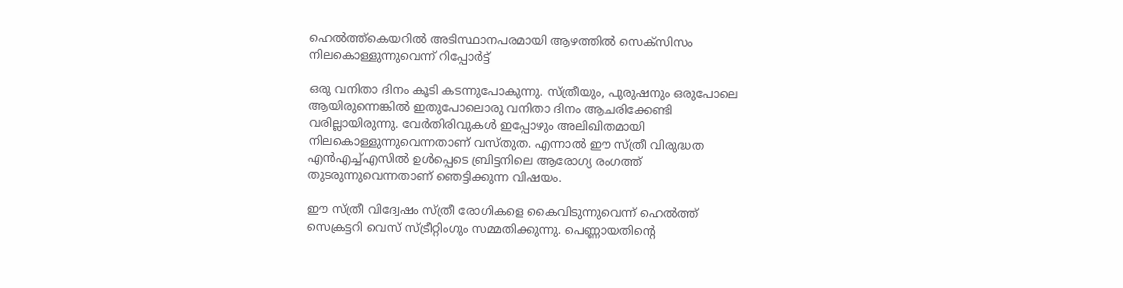ഹെല്‍ത്ത്‌കെയറില്‍ അടിസ്ഥാനപരമായി ആഴത്തില്‍ സെക്‌സിസം നിലകൊള്ളുന്നുവെന്ന് റിപ്പോര്‍ട്ട്

ഒരു വനിതാ ദിനം കൂടി കടന്നുപോകുന്നു. സ്ത്രീയും, പുരുഷനും ഒരുപോലെ ആയിരുന്നെങ്കില്‍ ഇതുപോലൊരു വനിതാ ദിനം ആചരിക്കേണ്ടി വരില്ലായിരുന്നു. വേര്‍തിരിവുകള്‍ ഇപ്പോഴും അലിഖിതമായി നിലകൊള്ളുന്നുവെന്നതാണ് വസ്തുത. എന്നാല്‍ ഈ സ്ത്രീ വിരുദ്ധത എന്‍എച്ച്എസില്‍ ഉള്‍പ്പെടെ ബ്രിട്ടനിലെ ആരോഗ്യ രംഗത്ത് തുടരുന്നുവെന്നതാണ് ഞെട്ടിക്കുന്ന വിഷയം.

ഈ സ്ത്രീ വിദ്വേഷം സ്ത്രീ രോഗികളെ കൈവിടുന്നുവെന്ന് ഹെല്‍ത്ത് സെക്രട്ടറി വെസ് സ്ട്രീറ്റിംഗും സമ്മതിക്കുന്നു. പെണ്ണായതിന്റെ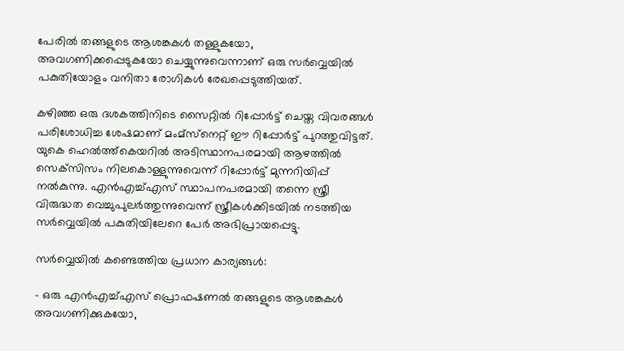പേരില്‍ തങ്ങളുടെ ആശങ്കകള്‍ തള്ളുകയോ, അവഗണിക്കപ്പെടുകയോ ചെയ്യുന്നുവെന്നാണ് ഒരു സര്‍വ്വെയില്‍ പകുതിയോളം വനിതാ രോഗികള്‍ രേഖപ്പെടുത്തിയത്.

കഴിഞ്ഞ ഒരു ദശകത്തിനിടെ സൈറ്റില്‍ റിപ്പോര്‍ട്ട് ചെയ്ത വിവരങ്ങള്‍ പരിശോധിച്ച ശേഷമാണ് മംമ്‌സ്‌നെറ്റ് ഈ റിപ്പോര്‍ട്ട് പുറത്തുവിട്ടത്. യുകെ ഹെല്‍ത്ത്‌കെയറില്‍ അടിസ്ഥാനപരമായി ആഴത്തില്‍ സെക്‌സിസം നിലകൊള്ളുന്നുവെന്ന് റിപ്പോര്‍ട്ട് മുന്നറിയിപ്പ് നല്‍കുന്നു. എന്‍എച്ച്എസ് സ്ഥാപനപരമായി തന്നെ സ്ത്രീ വിരുദ്ധത വെച്ചുപുലര്‍ത്തുന്നുവെന്ന് സ്ത്രീകള്‍ക്കിടയില്‍ നടത്തിയ സര്‍വ്വെയില്‍ പകുതിയിലേറെ പേര്‍ അഭിപ്രായപ്പെട്ടു.

സര്‍വ്വെയില്‍ കണ്ടെത്തിയ പ്രധാന കാര്യങ്ങള്‍:

- ഒരു എന്‍എച്ച്എസ് പ്രൊഫഷണല്‍ തങ്ങളുടെ ആശങ്കകള്‍ അവഗണിക്കുകയോ,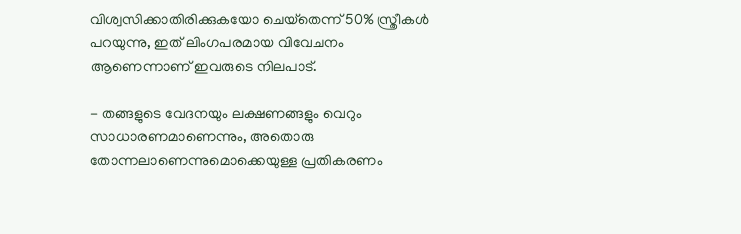വിശ്വസിക്കാതിരിക്കുകയോ ചെയ്‌തെന്ന് 50% സ്ത്രീകള്‍ പറയുന്നു, ഇത് ലിംഗപരമായ വിവേചനം ആണെന്നാണ് ഇവരുടെ നിലപാട്.

- തങ്ങളുടെ വേദനയും ലക്ഷണങ്ങളും വെറും സാധാരണമാണെന്നും, അതൊരു തോന്നലാണെന്നുമൊക്കെയുള്ള പ്രതികരണം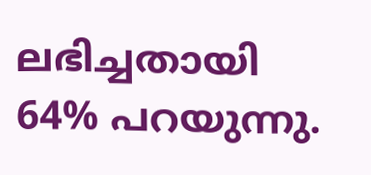ലഭിച്ചതായി 64% പറയുന്നു.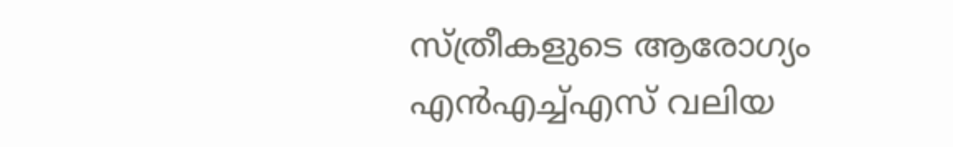സ്ത്രീകളുടെ ആരോഗ്യം എന്‍എച്ച്എസ് വലിയ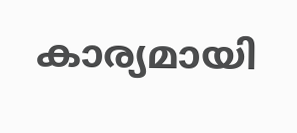കാര്യമായി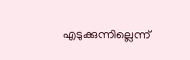എടുക്കുന്നില്ലെന്ന്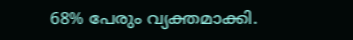68% പേരും വ്യക്തമാക്കി.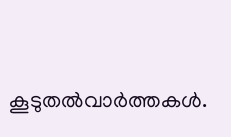കൂടുതല്‍വാര്‍ത്തകള്‍.